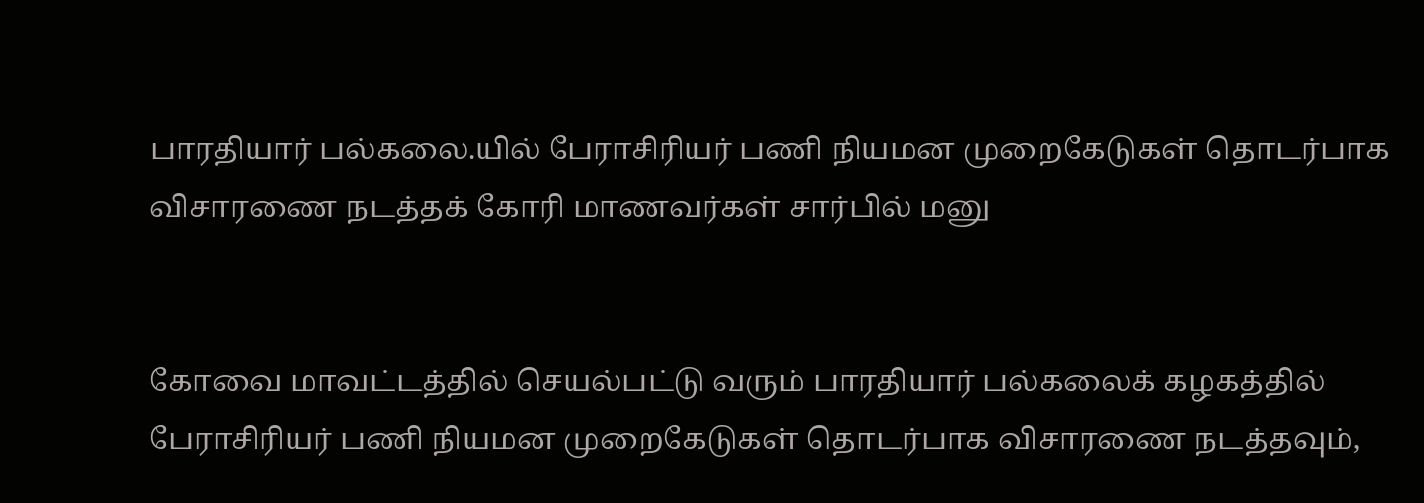பாரதியார் பல்கலை.யில் பேராசிரியர் பணி நியமன முறைகேடுகள் தொடர்பாக விசாரணை நடத்தக் கோரி மாணவர்கள் சார்பில் மனு


கோவை மாவட்டத்தில் செயல்பட்டு வரும் பாரதியார் பல்கலைக் கழகத்தில் பேராசிரியர் பணி நியமன முறைகேடுகள் தொடர்பாக விசாரணை நடத்தவும்,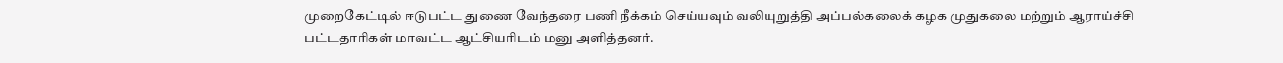முறைகேட்டில் ஈடுபட்ட துணை வேந்தரை பணி நீக்கம் செய்யவும் வலியுறுத்தி அப்பல்கலைக் கழக முதுகலை மற்றும் ஆராய்ச்சி பட்டதாரிகள் மாவட்ட ஆட்சியரிடம் மனு அளித்தனர்.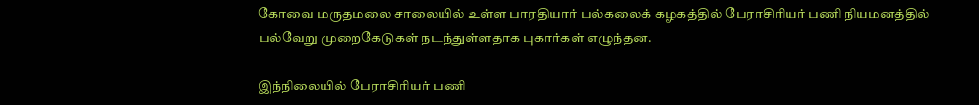கோவை மருதமலை சாலையில் உள்ள பாரதியார் பல்கலைக் கழகத்தில் பேராசிரியர் பணி நியமனத்தில் பல்வேறு முறைகேடுகள் நடந்துள்ளதாக புகார்கள் எழுந்தன.

இந்நிலையில் பேராசிரியர் பணி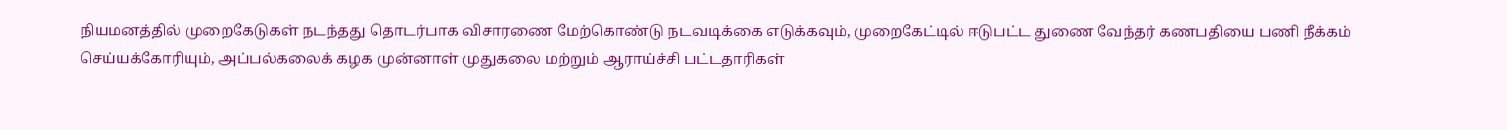நியமனத்தில் முறைகேடுகள் நடந்தது தொடர்பாக விசாரணை மேற்கொண்டு நடவடிக்கை எடுக்கவும், முறைகேட்டில் ஈடுபட்ட துணை வேந்தர் கணபதியை பணி நீக்கம் செய்யக்கோரியும், அப்பல்கலைக் கழக முன்னாள் முதுகலை மற்றும் ஆராய்ச்சி பட்டதாரிகள்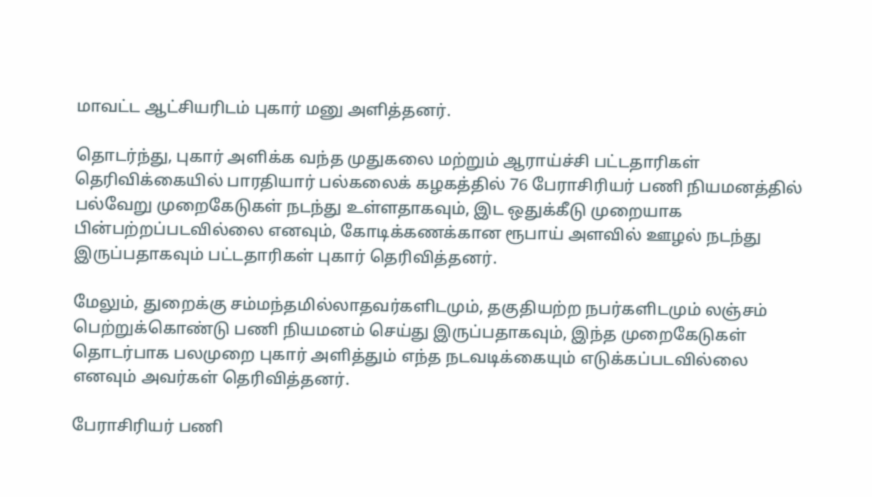மாவட்ட ஆட்சியரிடம் புகார் மனு அளித்தனர்.

தொடர்ந்து, புகார் அளிக்க வந்த முதுகலை மற்றும் ஆராய்ச்சி பட்டதாரிகள் தெரிவிக்கையில் பாரதியார் பல்கலைக் கழகத்தில் 76 பேராசிரியர் பணி நியமனத்தில் பல்வேறு முறைகேடுகள் நடந்து உள்ளதாகவும், இட ஒதுக்கீடு முறையாக பின்பற்றப்படவில்லை எனவும், கோடிக்கணக்கான ரூபாய் அளவில் ஊழல் நடந்து இருப்பதாகவும் பட்டதாரிகள் புகார் தெரிவித்தனர்.

மேலும், துறைக்கு சம்மந்தமில்லாதவர்களிடமும், தகுதியற்ற நபர்களிடமும் லஞ்சம் பெற்றுக்கொண்டு பணி நியமனம் செய்து இருப்பதாகவும், இந்த முறைகேடுகள் தொடர்பாக பலமுறை புகார் அளித்தும் எந்த நடவடிக்கையும் எடுக்கப்படவில்லை எனவும் அவர்கள் தெரிவித்தனர்.

பேராசிரியர் பணி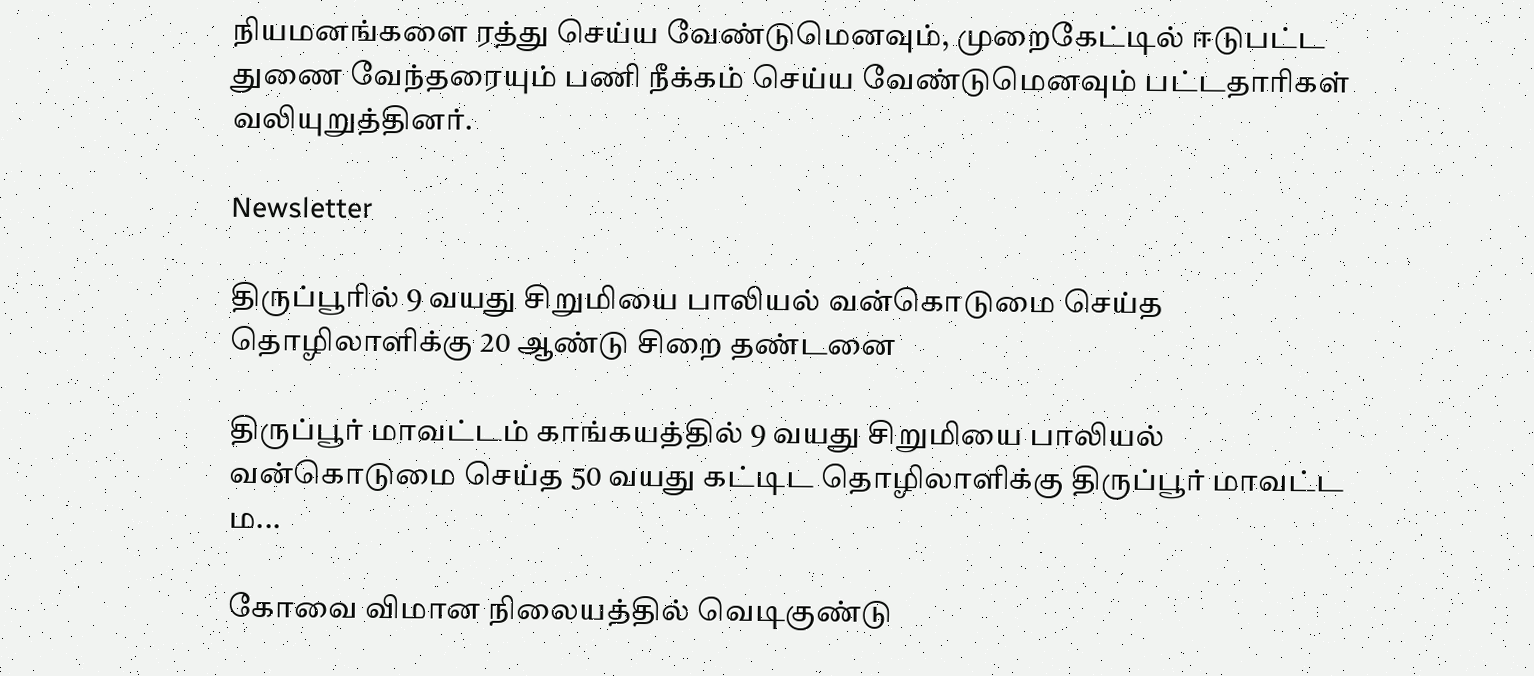நியமனங்களை ரத்து செய்ய வேண்டுமெனவும், முறைகேட்டில் ஈடுபட்ட துணை வேந்தரையும் பணி நீக்கம் செய்ய வேண்டுமெனவும் பட்டதாரிகள் வலியுறுத்தினர்.

Newsletter

திருப்பூரில் 9 வயது சிறுமியை பாலியல் வன்கொடுமை செய்த தொழிலாளிக்கு 20 ஆண்டு சிறை தண்டனை

திருப்பூர் மாவட்டம் காங்கயத்தில் 9 வயது சிறுமியை பாலியல் வன்கொடுமை செய்த 50 வயது கட்டிட தொழிலாளிக்கு திருப்பூர் மாவட்ட ம...

கோவை விமான நிலையத்தில் வெடிகுண்டு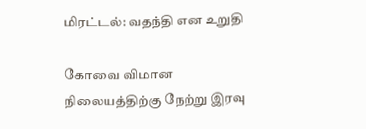மிரட்டல்: வதந்தி என உறுதி

கோவை விமான நிலையத்திற்கு நேற்று இரவு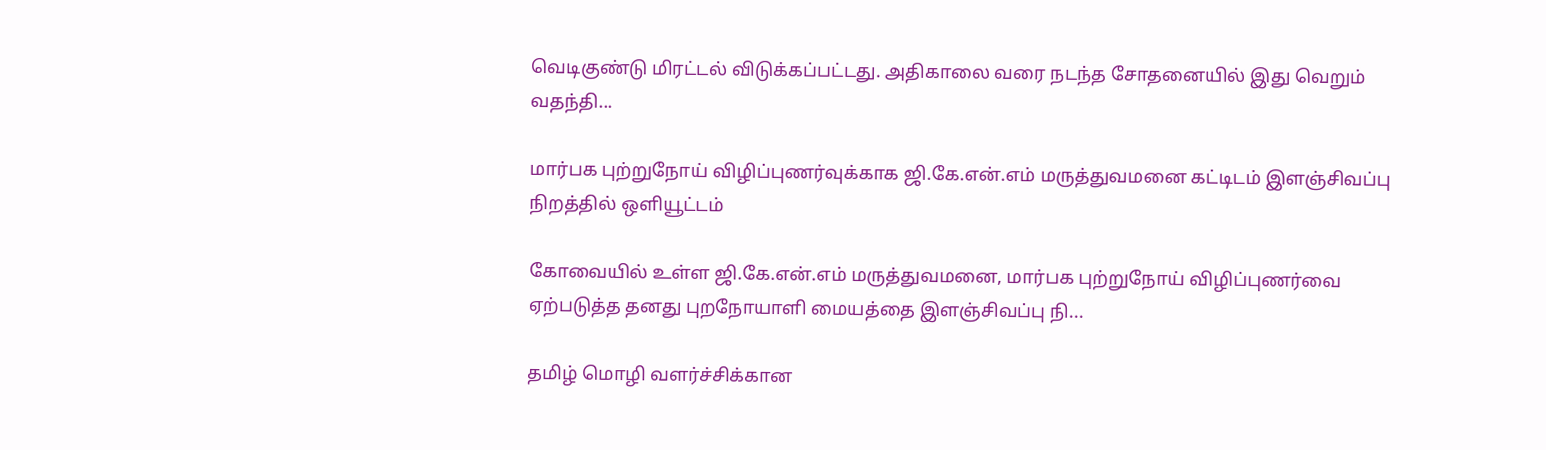வெடிகுண்டு மிரட்டல் விடுக்கப்பட்டது. அதிகாலை வரை நடந்த சோதனையில் இது வெறும் வதந்தி...

மார்பக புற்றுநோய் விழிப்புணர்வுக்காக ஜி.கே.என்.எம் மருத்துவமனை கட்டிடம் இளஞ்சிவப்பு நிறத்தில் ஒளியூட்டம்

கோவையில் உள்ள ஜி.கே.என்.எம் மருத்துவமனை, மார்பக புற்றுநோய் விழிப்புணர்வை ஏற்படுத்த தனது புறநோயாளி மையத்தை இளஞ்சிவப்பு நி...

தமிழ் மொழி வளர்ச்சிக்கான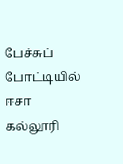பேச்சுப் போட்டியில் ஈசா கல்லூரி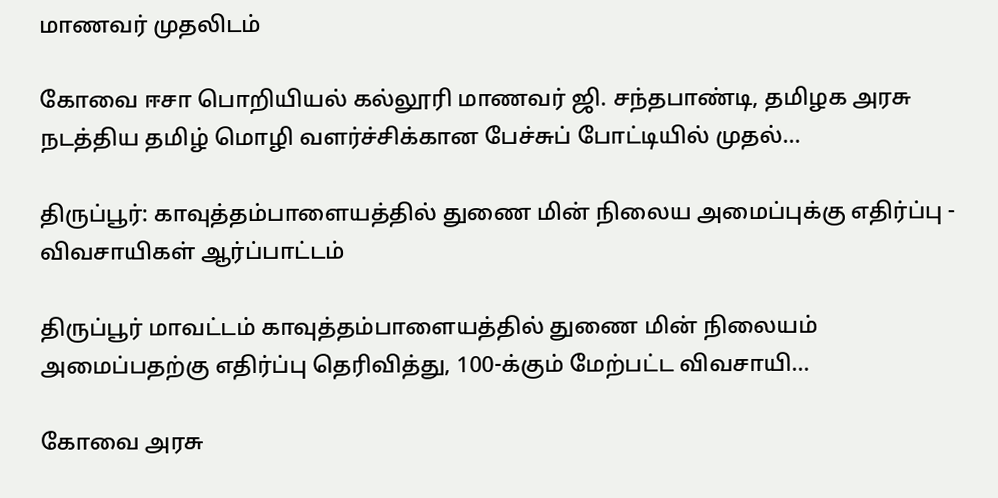மாணவர் முதலிடம்

கோவை ஈசா பொறியியல் கல்லூரி மாணவர் ஜி. சந்தபாண்டி, தமிழக அரசு நடத்திய தமிழ் மொழி வளர்ச்சிக்கான பேச்சுப் போட்டியில் முதல்...

திருப்பூர்: காவுத்தம்பாளையத்தில் துணை மின் நிலைய அமைப்புக்கு எதிர்ப்பு - விவசாயிகள் ஆர்ப்பாட்டம்

திருப்பூர் மாவட்டம் காவுத்தம்பாளையத்தில் துணை மின் நிலையம் அமைப்பதற்கு எதிர்ப்பு தெரிவித்து, 100-க்கும் மேற்பட்ட விவசாயி...

கோவை அரசு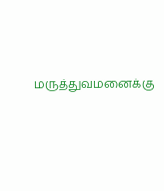மருத்துவமனைக்கு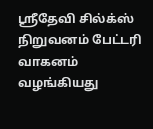ஸ்ரீதேவி சில்க்ஸ் நிறுவனம் பேட்டரி வாகனம் வழங்கியது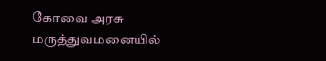கோவை அரசு மருத்துவமனையில்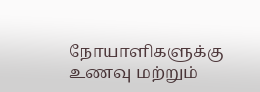நோயாளிகளுக்கு உணவு மற்றும்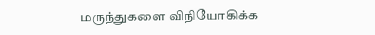மருந்துகளை விநியோகிக்க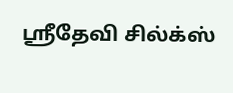ஸ்ரீதேவி சில்க்ஸ்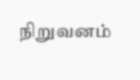நிறுவனம்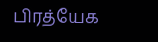பிரத்யேக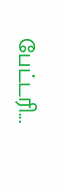பேட்டரி...